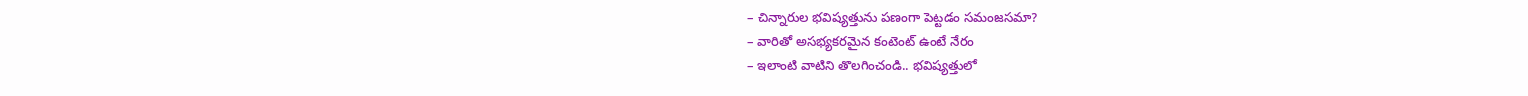– చిన్నారుల భవిష్యత్తును పణంగా పెట్టడం సమంజసమా?
– వారితో అసభ్యకరమైన కంటెంట్ ఉంటే నేరం
– ఇలాంటి వాటిని తొలగించండి.. భవిష్యత్తులో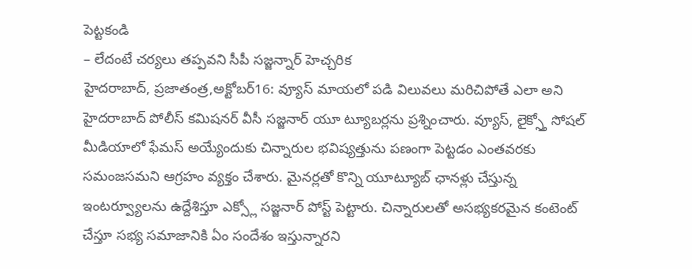పెట్టకండి
– లేదంటే చర్యలు తప్పవని సీపీ సజ్జన్నార్ హెచ్చరిక
హైదరాబాద్, ప్రజాతంత్ర,అక్టోబర్16: వ్యూస్ మాయలో పడి విలువలు మరిచిపోతే ఎలా అని హైదరాబాద్ పోలీస్ కమిషనర్ వీసీ సజ్జనార్ యూ ట్యూబర్లను ప్రశ్నించారు. వ్యూస్, లైక్స్తో సోషల్ మీడియాలో ఫేమస్ అయ్యేందుకు చిన్నారుల భవిష్యత్తును పణంగా పెట్టడం ఎంతవరకు సమంజసమని ఆగ్రహం వ్యక్తం చేశారు. మైనర్లతో కొన్ని యూట్యూబ్ ఛానళ్లు చేస్తున్న ఇంటర్వ్యూలను ఉద్దేశిస్తూ ఎక్స్లో సజ్జనార్ పోస్ట్ పెట్టారు. చిన్నారులతో అసభ్యకరమైన కంటెంట్ చేస్తూ సభ్య సమాజానికి ఏం సందేశం ఇస్తున్నారని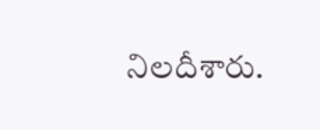నిలదీశారు.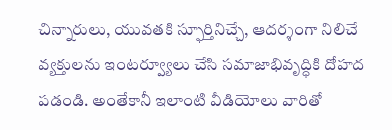చిన్నారులు, యువతకి స్ఫూర్తినిచ్చే, ఆదర్శంగా నిలిచే వ్యక్తులను ఇంటర్వ్యూలు చేసి సమాజాభివృద్ధికి దోహద పడండి. అంతేకానీ ఇలాంటి వీడియోలు వారితో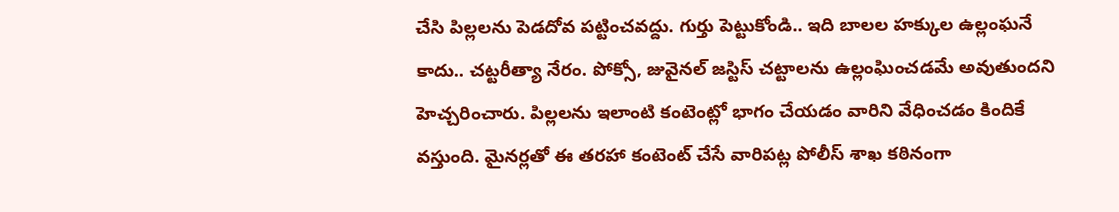చేసి పిల్లలను పెడదోవ పట్టించవద్దు. గుర్తు పెట్టుకోండి.. ఇది బాలల హక్కుల ఉల్లంఘనే కాదు.. చట్టరీత్యా నేరం. పోక్సో, జువైనల్ జస్టిస్ చట్టాలను ఉల్లంఘించడమే అవుతుందని హెచ్చరించారు. పిల్లలను ఇలాంటి కంటెంట్లో భాగం చేయడం వారిని వేధించడం కిందికే వస్తుంది. మైనర్లతో ఈ తరహా కంటెంట్ చేసే వారిపట్ల పోలీస్ శాఖ కఠినంగా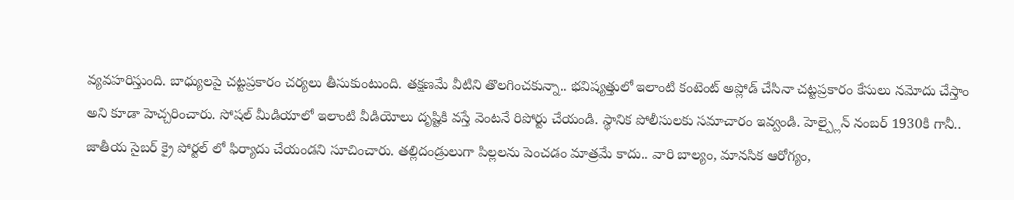వ్యవహరిస్తుంది. బాధ్యులపై చట్టప్రకారం చర్యలు తీసుకుంటుంది. తక్షణమే వీటిని తొలగించకున్నా.. భవిష్యత్తులో ఇలాంటి కంటెంట్ అప్లోడ్ చేసినా చట్టప్రకారం కేసులు నమోదు చేస్తాం అని కూడా హెచ్చరించారు. సోషల్ మీడియాలో ఇలాంటి వీడియోలు దృష్టికి వస్తే వెంటనే రిపోర్టు చేయండి. స్థానిక పోలీసులకు సమాచారం ఇవ్వండి. హెల్ప్లైన్ నంబర్ 1930కి గానీ.. జాతీయ సైబర్ క్రై పోర్టల్ లో ఫిర్యాదు చేయండని సూచించారు. తల్లిదండ్రులుగా పిల్లలను పెంచడం మాత్రమే కాదు.. వారి బాల్యం, మానసిక ఆరోగ్యం,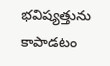భవిష్యత్తును కాపాడటం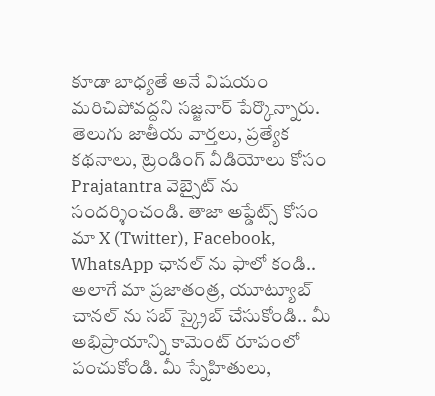కూడా బాధ్యతే అనే విషయం మరిచిపోవద్దని సజ్జనార్ పేర్కొన్నారు.
తెలుగు జాతీయ వార్తలు, ప్రత్యేక కథనాలు, ట్రెండింగ్ వీడియోలు కోసం Prajatantra వెబ్సైట్ ను సందర్శించండి. తాజా అప్డేట్స్ కోసం మా X (Twitter), Facebook, WhatsApp ఛానల్ ను ఫాలో కండి.. అలాగే మా ప్రజాతంత్ర, యూట్యూబ్ చానల్ ను సబ్ స్క్రైబ్ చేసుకోండి.. మీ అభిప్రాయాన్ని కామెంట్ రూపంలో పంచుకోండి. మీ స్నేహితులు,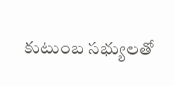కుటుంబ సభ్యులతో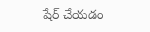షేర్ చేయడం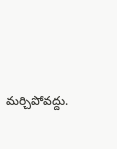మర్చిపోవద్దు.